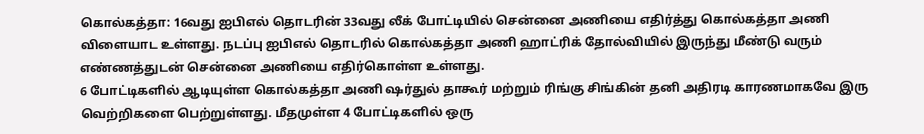கொல்கத்தா: 16வது ஐபிஎல் தொடரின் 33வது லீக் போட்டியில் சென்னை அணியை எதிர்த்து கொல்கத்தா அணி விளையாட உள்ளது. நடப்பு ஐபிஎல் தொடரில் கொல்கத்தா அணி ஹாட்ரிக் தோல்வியில் இருந்து மீண்டு வரும் எண்ணத்துடன் சென்னை அணியை எதிர்கொள்ள உள்ளது.
6 போட்டிகளில் ஆடியுள்ள கொல்கத்தா அணி ஷர்துல் தாகூர் மற்றும் ரிங்கு சிங்கின் தனி அதிரடி காரணமாகவே இரு வெற்றிகளை பெற்றுள்ளது. மீதமுள்ள 4 போட்டிகளில் ஒரு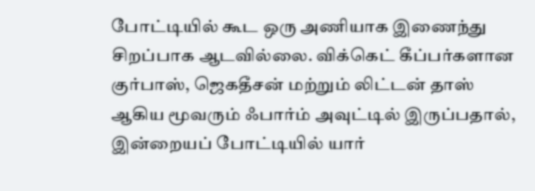போட்டியில் கூட ஒரு அணியாக இணைந்து சிறப்பாக ஆடவில்லை. விக்கெட் கீப்பர்களான குர்பாஸ், ஜெகதீசன் மற்றும் லிட்டன் தாஸ் ஆகிய மூவரும் ஃபார்ம் அவுட்டில் இருப்பதால், இன்றையப் போட்டியில் யார்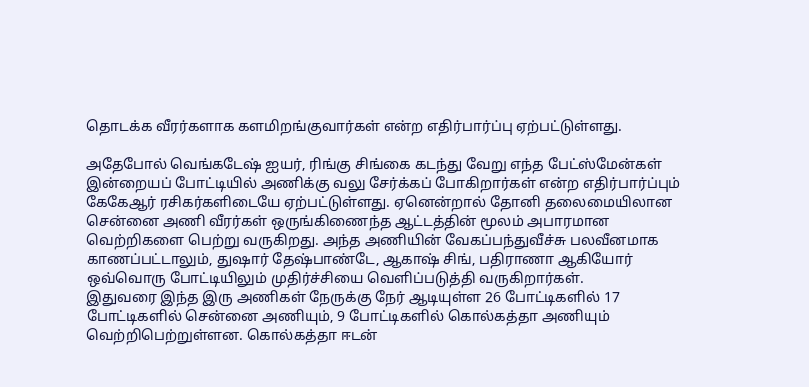தொடக்க வீரர்களாக களமிறங்குவார்கள் என்ற எதிர்பார்ப்பு ஏற்பட்டுள்ளது.

அதேபோல் வெங்கடேஷ் ஐயர், ரிங்கு சிங்கை கடந்து வேறு எந்த பேட்ஸ்மேன்கள் இன்றையப் போட்டியில் அணிக்கு வலு சேர்க்கப் போகிறார்கள் என்ற எதிர்பார்ப்பும் கேகேஆர் ரசிகர்களிடையே ஏற்பட்டுள்ளது. ஏனென்றால் தோனி தலைமையிலான சென்னை அணி வீரர்கள் ஒருங்கிணைந்த ஆட்டத்தின் மூலம் அபாரமான வெற்றிகளை பெற்று வருகிறது. அந்த அணியின் வேகப்பந்துவீச்சு பலவீனமாக காணப்பட்டாலும், துஷார் தேஷ்பாண்டே, ஆகாஷ் சிங், பதிராணா ஆகியோர் ஒவ்வொரு போட்டியிலும் முதிர்ச்சியை வெளிப்படுத்தி வருகிறார்கள்.
இதுவரை இந்த இரு அணிகள் நேருக்கு நேர் ஆடியுள்ள 26 போட்டிகளில் 17 போட்டிகளில் சென்னை அணியும், 9 போட்டிகளில் கொல்கத்தா அணியும் வெற்றிபெற்றுள்ளன. கொல்கத்தா ஈடன்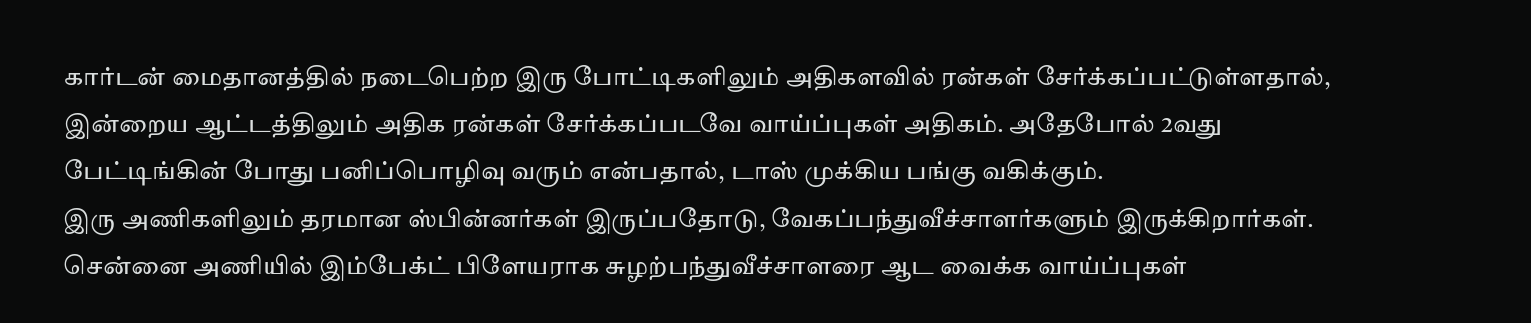கார்டன் மைதானத்தில் நடைபெற்ற இரு போட்டிகளிலும் அதிகளவில் ரன்கள் சேர்க்கப்பட்டுள்ளதால், இன்றைய ஆட்டத்திலும் அதிக ரன்கள் சேர்க்கப்படவே வாய்ப்புகள் அதிகம். அதேபோல் 2வது பேட்டிங்கின் போது பனிப்பொழிவு வரும் என்பதால், டாஸ் முக்கிய பங்கு வகிக்கும்.
இரு அணிகளிலும் தரமான ஸ்பின்னர்கள் இருப்பதோடு, வேகப்பந்துவீச்சாளர்களும் இருக்கிறார்கள். சென்னை அணியில் இம்பேக்ட் பிளேயராக சுழற்பந்துவீச்சாளரை ஆட வைக்க வாய்ப்புகள்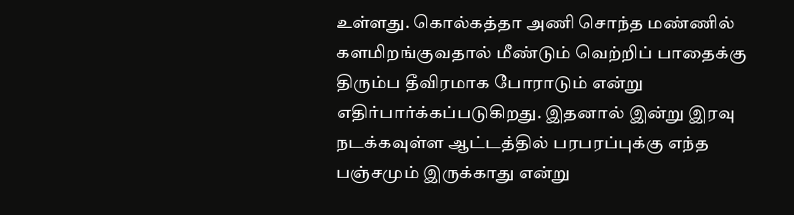உள்ளது. கொல்கத்தா அணி சொந்த மண்ணில் களமிறங்குவதால் மீண்டும் வெற்றிப் பாதைக்கு திரும்ப தீவிரமாக போராடும் என்று எதிர்பார்க்கப்படுகிறது. இதனால் இன்று இரவு நடக்கவுள்ள ஆட்டத்தில் பரபரப்புக்கு எந்த பஞ்சமும் இருக்காது என்று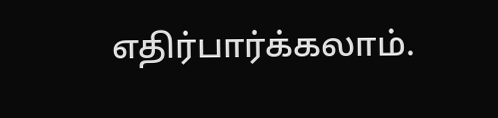எதிர்பார்க்கலாம்.